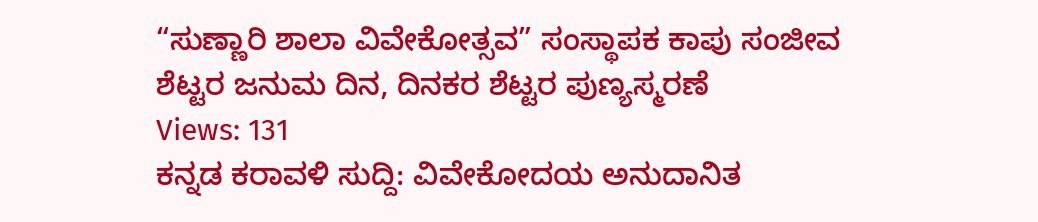“ಸುಣ್ಣಾರಿ ಶಾಲಾ ವಿವೇಕೋತ್ಸವ” ಸಂಸ್ಥಾಪಕ ಕಾಪು ಸಂಜೀವ ಶೆಟ್ಟರ ಜನುಮ ದಿನ, ದಿನಕರ ಶೆಟ್ಟರ ಪುಣ್ಯಸ್ಮರಣೆ
Views: 131
ಕನ್ನಡ ಕರಾವಳಿ ಸುದ್ದಿ: ವಿವೇಕೋದಯ ಅನುದಾನಿತ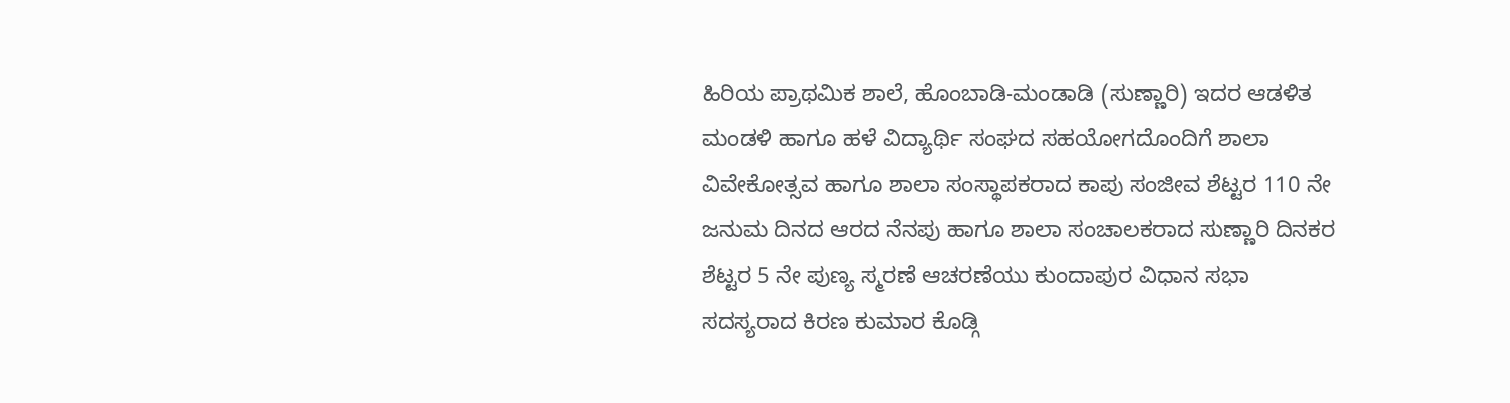ಹಿರಿಯ ಪ್ರಾಥಮಿಕ ಶಾಲೆ, ಹೊಂಬಾಡಿ-ಮಂಡಾಡಿ (ಸುಣ್ಣಾರಿ) ಇದರ ಆಡಳಿತ ಮಂಡಳಿ ಹಾಗೂ ಹಳೆ ವಿದ್ಯಾರ್ಥಿ ಸಂಘದ ಸಹಯೋಗದೊಂದಿಗೆ ಶಾಲಾ ವಿವೇಕೋತ್ಸವ ಹಾಗೂ ಶಾಲಾ ಸಂಸ್ಥಾಪಕರಾದ ಕಾಪು ಸಂಜೀವ ಶೆಟ್ಟರ 110 ನೇ ಜನುಮ ದಿನದ ಆರದ ನೆನಪು ಹಾಗೂ ಶಾಲಾ ಸಂಚಾಲಕರಾದ ಸುಣ್ಣಾರಿ ದಿನಕರ ಶೆಟ್ಟರ 5 ನೇ ಪುಣ್ಯ ಸ್ಮರಣೆ ಆಚರಣೆಯು ಕುಂದಾಪುರ ವಿಧಾನ ಸಭಾ ಸದಸ್ಯರಾದ ಕಿರಣ ಕುಮಾರ ಕೊಡ್ಗಿ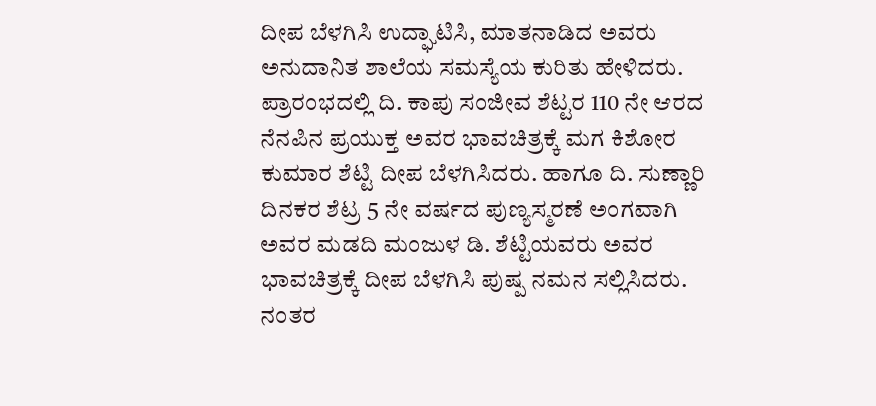ದೀಪ ಬೆಳಗಿಸಿ ಉದ್ಘಾಟಿಸಿ, ಮಾತನಾಡಿದ ಅವರು ಅನುದಾನಿತ ಶಾಲೆಯ ಸಮಸ್ಯೆಯ ಕುರಿತು ಹೇಳಿದರು.
ಪ್ರಾರಂಭದಲ್ಲಿ ದಿ. ಕಾಪು ಸಂಜೀವ ಶೆಟ್ಟರ 110 ನೇ ಆರದ ನೆನಪಿನ ಪ್ರಯುಕ್ತ ಅವರ ಭಾವಚಿತ್ರಕ್ಕೆ ಮಗ ಕಿಶೋರ ಕುಮಾರ ಶೆಟ್ಟಿ ದೀಪ ಬೆಳಗಿಸಿದರು. ಹಾಗೂ ದಿ. ಸುಣ್ಣಾರಿ ದಿನಕರ ಶೆಟ್ರ 5 ನೇ ವರ್ಷದ ಪುಣ್ಯಸ್ಮರಣೆ ಅಂಗವಾಗಿ ಅವರ ಮಡದಿ ಮಂಜುಳ ಡಿ. ಶೆಟ್ಟಿಯವರು ಅವರ ಭಾವಚಿತ್ರಕ್ಕೆ ದೀಪ ಬೆಳಗಿಸಿ ಪುಷ್ಪ ನಮನ ಸಲ್ಲಿಸಿದರು. ನಂತರ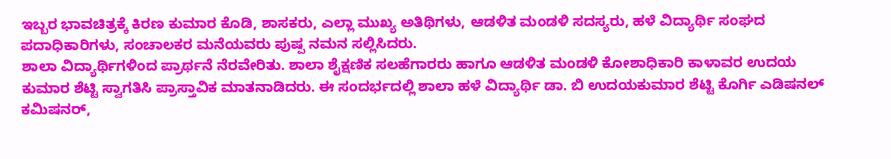ಇಬ್ಬರ ಭಾವಚಿತ್ರಕ್ಕೆ ಕಿರಣ ಕುಮಾರ ಕೊಡಿ, ಶಾಸಕರು, ಎಲ್ಲಾ ಮುಖ್ಯ ಅತಿಥಿಗಳು, ಆಡಳಿತ ಮಂಡಳಿ ಸದಸ್ಯರು, ಹಳೆ ವಿದ್ಯಾರ್ಥಿ ಸಂಘದ ಪದಾಧಿಕಾರಿಗಳು, ಸಂಚಾಲಕರ ಮನೆಯವರು ಪುಷ್ಪ ನಮನ ಸಲ್ಲಿಸಿದರು.
ಶಾಲಾ ವಿದ್ಯಾರ್ಥಿಗಳಿಂದ ಪ್ರಾರ್ಥನೆ ನೆರವೇರಿತು. ಶಾಲಾ ಶೈಕ್ಷಣಿಕ ಸಲಹೆಗಾರರು ಹಾಗೂ ಆಡಳಿತ ಮಂಡಳಿ ಕೋಶಾಧಿಕಾರಿ ಕಾಳಾವರ ಉದಯ ಕುಮಾರ ಶೆಟ್ಟಿ ಸ್ವಾಗತಿಸಿ ಪ್ರಾಸ್ತಾವಿಕ ಮಾತನಾಡಿದರು. ಈ ಸಂದರ್ಭದಲ್ಲಿ ಶಾಲಾ ಹಳೆ ವಿದ್ಯಾರ್ಥಿ ಡಾ. ಬಿ ಉದಯಕುಮಾರ ಶೆಟ್ಟಿ ಕೊರ್ಗಿ ಎಡಿಷನಲ್ ಕಮಿಷನರ್,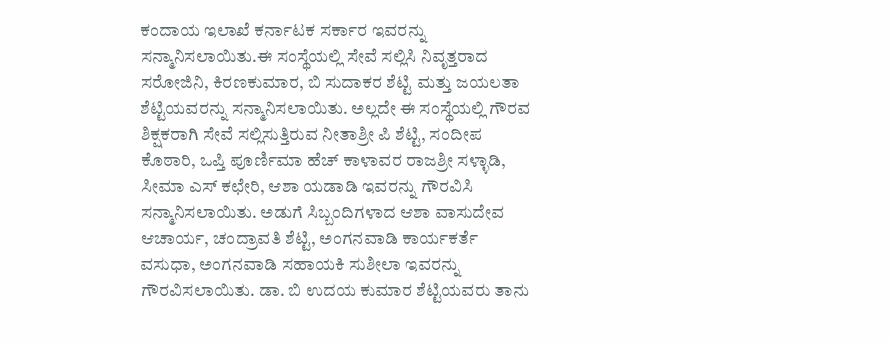ಕಂದಾಯ ಇಲಾಖೆ ಕರ್ನಾಟಕ ಸರ್ಕಾರ ಇವರನ್ನು ಸನ್ಮಾನಿಸಲಾಯಿತು.ಈ ಸಂಸ್ಥೆಯಲ್ಲಿ ಸೇವೆ ಸಲ್ಲಿಸಿ ನಿವೃತ್ತರಾದ ಸರೋಜಿನಿ, ಕಿರಣಕುಮಾರ, ಬಿ ಸುದಾಕರ ಶೆಟ್ಟಿ ಮತ್ತು ಜಯಲತಾ ಶೆಟ್ಟಿಯವರನ್ನು ಸನ್ಮಾನಿಸಲಾಯಿತು. ಅಲ್ಲದೇ ಈ ಸಂಸ್ಥೆಯಲ್ಲಿ ಗೌರವ ಶಿಕ್ಷಕರಾಗಿ ಸೇವೆ ಸಲ್ಲಿಸುತ್ತಿರುವ ನೀತಾಶ್ರೀ ಪಿ ಶೆಟ್ಟಿ, ಸಂದೀಪ ಕೊಠಾರಿ, ಒಪ್ತಿ ಪೂರ್ಣಿಮಾ ಹೆಚ್ ಕಾಳಾವರ ರಾಜಶ್ರೀ ಸಳ್ಳಾಡಿ, ಸೀಮಾ ಎಸ್ ಕಛೇರಿ, ಆಶಾ ಯಡಾಡಿ ಇವರನ್ನು ಗೌರವಿಸಿ ಸನ್ಮಾನಿಸಲಾಯಿತು. ಅಡುಗೆ ಸಿಬ್ಬಂದಿಗಳಾದ ಆಶಾ ವಾಸುದೇವ ಆಚಾರ್ಯ, ಚಂದ್ರಾವತಿ ಶೆಟ್ಟಿ, ಅಂಗನವಾಡಿ ಕಾರ್ಯಕರ್ತೆ ವಸುಧಾ, ಅಂಗನವಾಡಿ ಸಹಾಯಕಿ ಸುಶೀಲಾ ಇವರನ್ನು ಗೌರವಿಸಲಾಯಿತು. ಡಾ. ಬಿ ಉದಯ ಕುಮಾರ ಶೆಟ್ಟಿಯವರು ತಾನು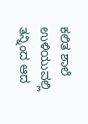ಕಲಿತ ಶಾಲೆ ಉಳಿಯುವಲ್ಲಿ ತನ್ನಿಂದ ಆದ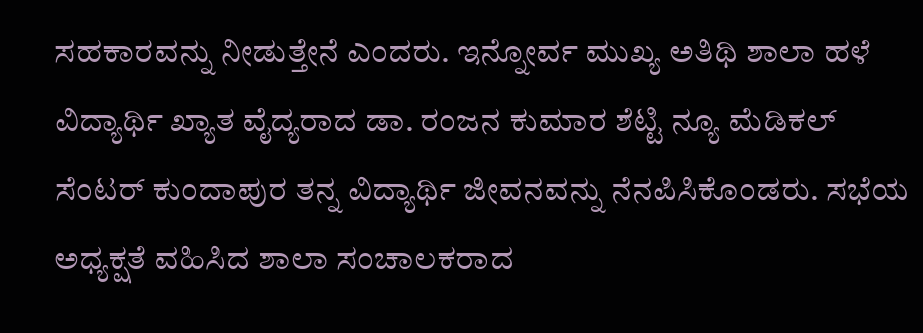ಸಹಕಾರವನ್ನು ನೀಡುತ್ತೇನೆ ಎಂದರು. ಇನ್ನೋರ್ವ ಮುಖ್ಯ ಅತಿಥಿ ಶಾಲಾ ಹಳೆ ವಿದ್ಯಾರ್ಥಿ ಖ್ಯಾತ ವೈದ್ಯರಾದ ಡಾ. ರಂಜನ ಕುಮಾರ ಶೆಟ್ಟಿ ನ್ಯೂ ಮೆಡಿಕಲ್ ಸೆಂಟರ್ ಕುಂದಾಪುರ ತನ್ನ ವಿದ್ಯಾರ್ಥಿ ಜೀವನವನ್ನು ನೆನಪಿಸಿಕೊಂಡರು. ಸಭೆಯ ಅಧ್ಯಕ್ಷತೆ ವಹಿಸಿದ ಶಾಲಾ ಸಂಚಾಲಕರಾದ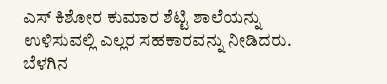ಎಸ್ ಕಿಶೋರ ಕುಮಾರ ಶೆಟ್ಟಿ ಶಾಲೆಯನ್ನು ಉಳಿಸುವಲ್ಲಿ ಎಲ್ಲರ ಸಹಕಾರವನ್ನು ನೀಡಿದರು. ಬೆಳಗಿನ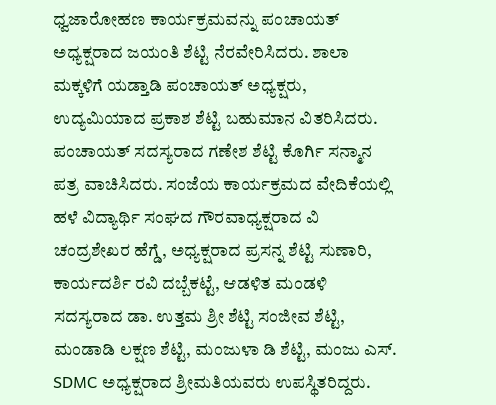ಧ್ವಜಾರೋಹಣ ಕಾರ್ಯಕ್ರಮವನ್ನು ಪಂಚಾಯತ್ ಅಧ್ಯಕ್ಷರಾದ ಜಯಂತಿ ಶೆಟ್ಟಿ ನೆರವೇರಿಸಿದರು. ಶಾಲಾ ಮಕ್ಕಳಿಗೆ ಯಡ್ತಾಡಿ ಪಂಚಾಯತ್ ಅಧ್ಯಕ್ಷರು, ಉದ್ಯಮಿಯಾದ ಪ್ರಕಾಶ ಶೆಟ್ಟಿ ಬಹುಮಾನ ವಿತರಿಸಿದರು. ಪಂಚಾಯತ್ ಸದಸ್ಯರಾದ ಗಣೇಶ ಶೆಟ್ಟಿ ಕೊರ್ಗಿ ಸನ್ಮಾನ ಪತ್ರ ವಾಚಿಸಿದರು. ಸಂಜೆಯ ಕಾರ್ಯಕ್ರಮದ ವೇದಿಕೆಯಲ್ಲಿ ಹಳೆ ವಿದ್ಯಾರ್ಥಿ ಸಂಘದ ಗೌರವಾಧ್ಯಕ್ಷರಾದ ವಿ ಚಂದ್ರಶೇಖರ ಹೆಗ್ಡೆ, ಅಧ್ಯಕ್ಷರಾದ ಪ್ರಸನ್ನ ಶೆಟ್ಟಿ ಸುಣಾರಿ, ಕಾರ್ಯದರ್ಶಿ ರವಿ ದಬ್ಬೆಕಟ್ಟೆ, ಆಡಳಿತ ಮಂಡಳಿ ಸದಸ್ಯರಾದ ಡಾ. ಉತ್ತಮ ಶ್ರೀ ಶೆಟ್ಟಿ ಸಂಜೀವ ಶೆಟ್ಟಿ, ಮಂಡಾಡಿ ಲಕ್ಷಣ ಶೆಟ್ಟಿ, ಮಂಜುಳಾ ಡಿ ಶೆಟ್ಟಿ, ಮಂಜು ಎಸ್. SDMC ಅಧ್ಯಕ್ಷರಾದ ಶ್ರೀಮತಿಯವರು ಉಪಸ್ಥಿತರಿದ್ದರು.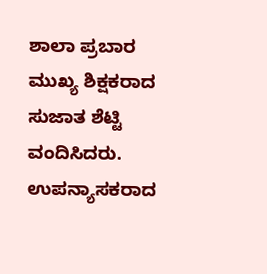ಶಾಲಾ ಪ್ರಬಾರ ಮುಖ್ಯ ಶಿಕ್ಷಕರಾದ ಸುಜಾತ ಶೆಟ್ಟಿ ವಂದಿಸಿದರು. ಉಪನ್ಯಾಸಕರಾದ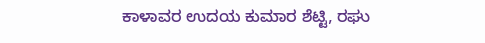ಕಾಳಾವರ ಉದಯ ಕುಮಾರ ಶೆಟ್ಟಿ, ರಘು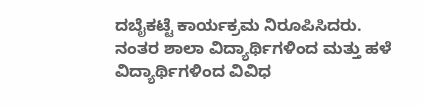ದಬೈಕಟ್ಟೆ ಕಾರ್ಯಕ್ರಮ ನಿರೂಪಿಸಿದರು. ನಂತರ ಶಾಲಾ ವಿದ್ಯಾರ್ಥಿಗಳಿಂದ ಮತ್ತು ಹಳೆ ವಿದ್ಯಾರ್ಥಿಗಳಿಂದ ವಿವಿಧ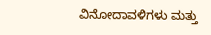ವಿನೋದಾವಳಿಗಳು ಮತ್ತು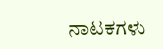ನಾಟಕಗಳು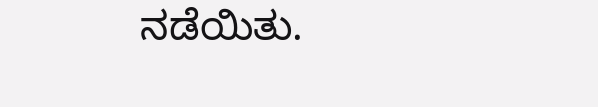ನಡೆಯಿತು.